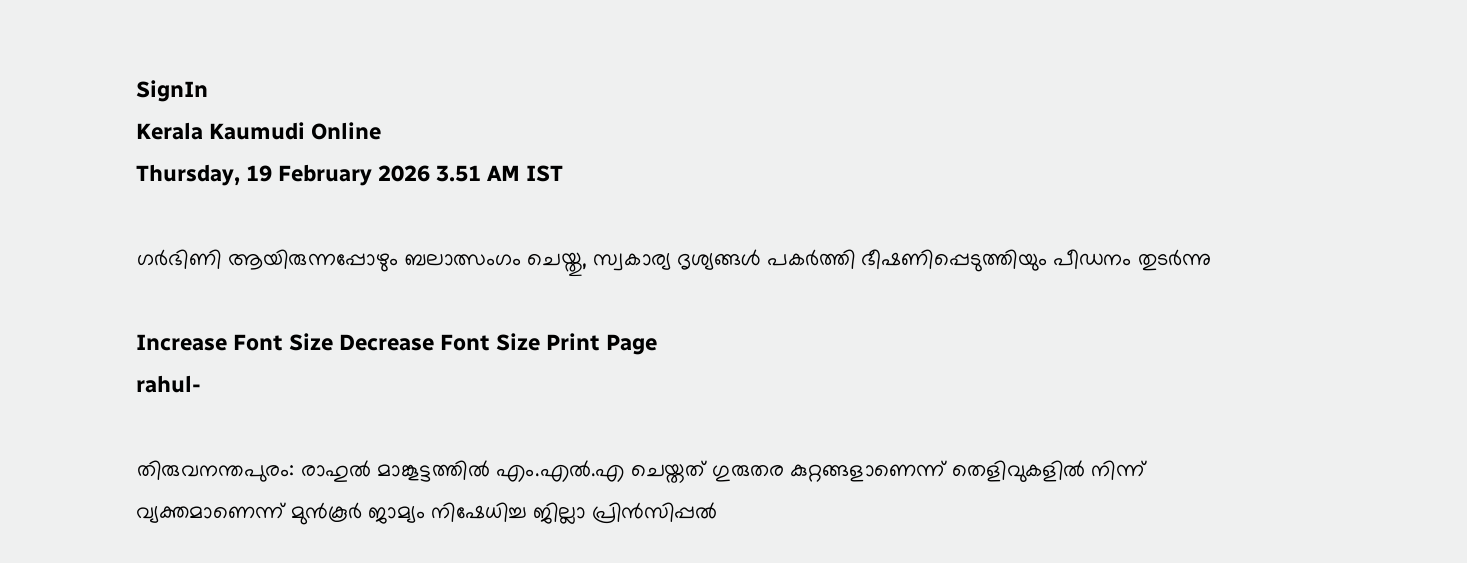SignIn
Kerala Kaumudi Online
Thursday, 19 February 2026 3.51 AM IST

ഗർഭിണി ആയിരുന്നപ്പോഴും ബലാത്സംഗം ചെയ്തു, സ്വകാര്യ ദൃശ്യങ്ങൾ പകർത്തി ഭീഷണിപ്പെടുത്തിയും പീഡനം തുടർന്നു

Increase Font Size Decrease Font Size Print Page
rahul-

തിരുവനന്തപുരം: രാഹുൽ മാങ്കൂട്ടത്തിൽ എം.എൽ.എ ചെയ്തത് ഗുരുതര കുറ്റങ്ങളാണെന്ന് തെളിവുകളിൽ നിന്ന് വ്യക്തമാണെന്ന് മുൻകൂർ ജാമ്യം നിഷേധിച്ച ജില്ലാ പ്രിൻസിപ്പൽ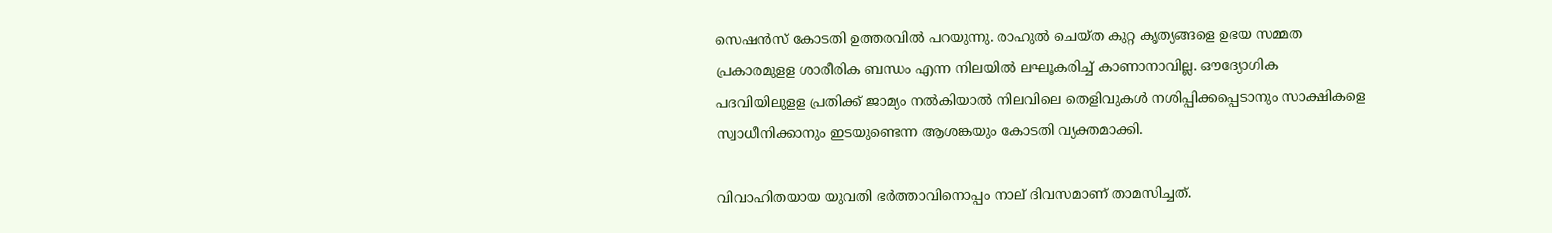സെഷൻസ് കോടതി ഉത്തരവിൽ പറയുന്നു. രാഹുൽ ചെയ്ത കുറ്റ കൃത്യങ്ങളെ ഉഭയ സമ്മത പ്രകാരമുളള ശാരീരിക ബന്ധം എന്ന നിലയിൽ ലഘൂകരിച്ച് കാണാനാവില്ല. ഔദ്യോഗിക പദവിയിലുളള പ്രതിക്ക് ജാമ്യം നൽകിയാൽ നിലവിലെ തെളിവുകൾ നശിപ്പിക്കപ്പെടാനും സാക്ഷികളെ സ്വാധീനിക്കാനും ഇടയുണ്ടെന്ന ആശങ്കയും കോടതി വ്യക്തമാക്കി.

വിവാഹിതയായ യുവതി ഭർത്താവിനൊപ്പം നാല് ദിവസമാണ് താമസിച്ചത്.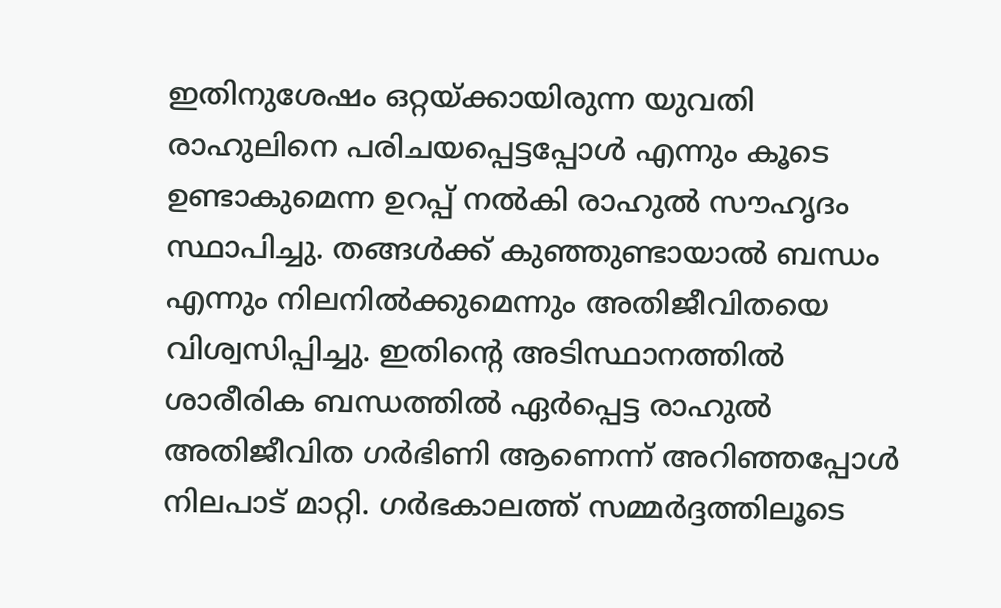ഇതിനുശേഷം ഒറ്റയ്ക്കായിരുന്ന യുവതി രാഹുലിനെ പരിചയപ്പെട്ടപ്പോൾ എന്നും കൂടെ ഉണ്ടാകുമെന്ന ഉറപ്പ് നൽകി രാഹുൽ സൗഹൃദം സ്ഥാപിച്ചു. തങ്ങൾക്ക് കുഞ്ഞുണ്ടായാൽ ബന്ധം എന്നും നിലനിൽക്കുമെന്നും അതിജീവിതയെ വിശ്വസിപ്പിച്ചു. ഇതിന്റെ അടിസ്ഥാനത്തിൽ ശാരീരിക ബന്ധത്തിൽ ഏർപ്പെട്ട രാഹുൽ അതിജീവിത ഗർഭിണി ആണെന്ന് അറിഞ്ഞപ്പോൾ നിലപാട് മാറ്റി. ഗർഭകാലത്ത് സമ്മർദ്ദത്തിലൂടെ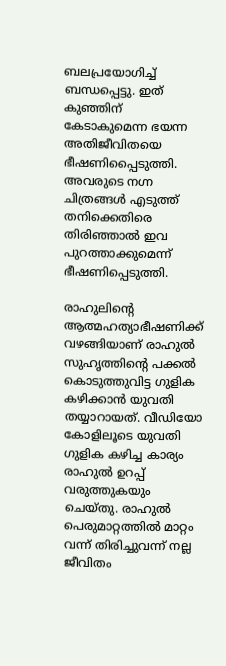ബലപ്രയോഗിച്ച് ബന്ധപ്പെട്ടു. ഇത് കുഞ്ഞിന് കേടാകുമെന്ന ഭയന്ന അതിജീവിതയെ ഭീഷണിപ്പൈടുത്തി. അവരുടെ നഗ്ന ചിത്രങ്ങൾ എടുത്ത് തനിക്കെതിരെ തിരിഞ്ഞാൽ ഇവ പുറത്താക്കുമെന്ന് ഭീഷണിപ്പെടുത്തി.

രാഹുലിന്റെ ആത്മഹത്യാഭീഷണിക്ക് വഴങ്ങിയാണ് രാഹുൽ സുഹൃത്തിന്റെ പക്കൽ കൊടുത്തുവിട്ട ഗുളിക കഴിക്കാൻ യുവതി തയ്യാറായത്. വീഡിയോ കോളിലൂടെ യുവതി ഗുളിക കഴിച്ച കാര്യം രാഹുൽ ഉറപ്പ് വരുത്തുകയും ചെയ്തു. രാഹുൽ പെരുമാറ്റത്തിൽ മാറ്റം വന്ന് തിരിച്ചുവന്ന് നല്ല ജീവിതം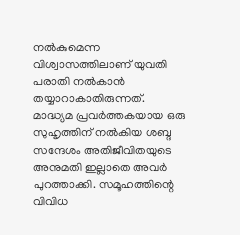നൽകുമെന്ന വിശ്വാസത്തിലാണ് യുവതി പരാതി നൽകാൻ തയ്യാറാകാതിരുന്നത്. മാദ്ധ്യമ പ്രവർത്തകയായ ഒരു സുഹൃത്തിന് നൽകിയ ശബ്ദ സന്ദേശം അതിജീവിതയുടെ അനുമതി ഇല്ലാതെ അവർ പുറത്താക്കി. സമൂഹത്തിന്റെ വിവിധ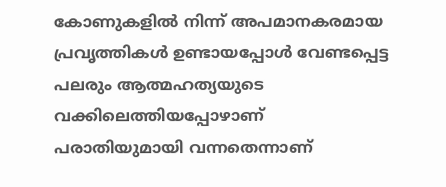കോണുകളിൽ നിന്ന് അപമാനകരമായ പ്രവൃത്തികൾ ഉണ്ടായപ്പോൾ വേണ്ടപ്പെട്ട പലരും ആത്മഹത്യയുടെ വക്കിലെത്തിയപ്പോഴാണ് പരാതിയുമായി വന്നതെന്നാണ്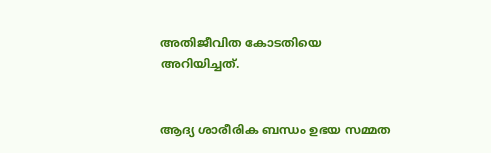അതിജീവിത കോടതിയെ അറിയിച്ചത്.


ആദ്യ ശാരീരിക ബന്ധം ഉഭയ സമ്മത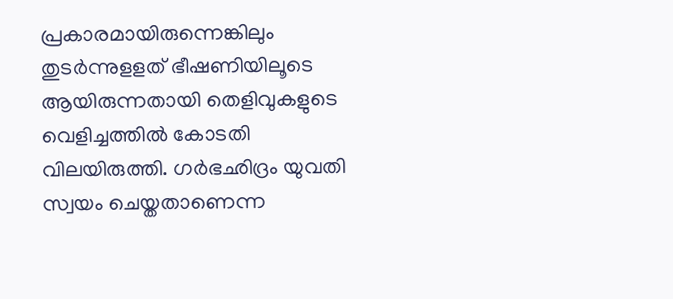പ്രകാരമായിരുന്നെങ്കിലും തുടർന്നുളളത് ഭീഷണിയിലൂടെ ആയിരുന്നതായി തെളിവുകളുടെ വെളിച്ചത്തിൽ കോടതി വിലയിരുത്തി. ഗർഭഛിദ്രം യുവതി സ്വയം ചെയ്തതാണെന്ന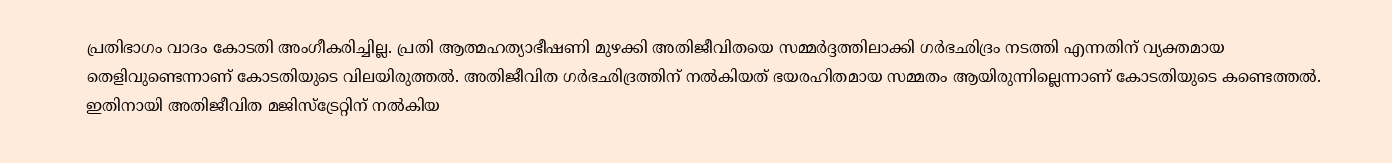പ്രതിഭാഗം വാദം കോടതി അംഗീകരിച്ചില്ല. പ്രതി ആത്മഹത്യാഭീഷണി മുഴക്കി അതിജീവിതയെ സമ്മർദ്ദത്തിലാക്കി ഗർഭഛിദ്രം നടത്തി എന്നതിന് വ്യക്തമായ തെളിവുണ്ടെന്നാണ് കോടതിയുടെ വിലയിരുത്തൽ. അതിജീവിത ഗർഭഛിദ്രത്തിന് നൽകിയത് ഭയരഹിതമായ സമ്മതം ആയിരുന്നില്ലെന്നാണ് കോടതിയുടെ കണ്ടെത്തൽ. ഇതിനായി അതിജീവിത മജിസ്‌ട്രേറ്റിന് നൽകിയ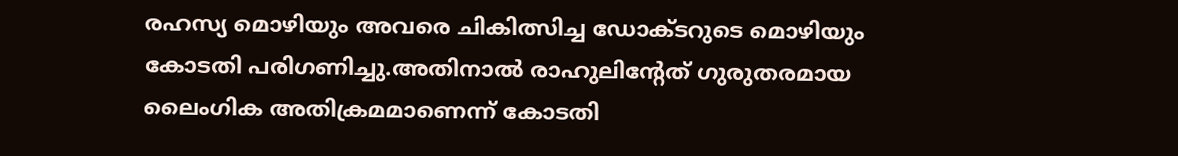രഹസ്യ മൊഴിയും അവരെ ചികിത്സിച്ച ഡോക്ടറുടെ മൊഴിയും കോടതി പരിഗണിച്ചു.അതിനാൽ രാഹുലിന്റേത് ഗുരുതരമായ ലൈംഗിക അതിക്രമമാണെന്ന് കോടതി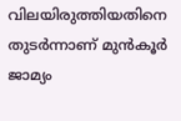വിലയിരുത്തിയതിനെ തുടർന്നാണ് മുൻകൂർ ജാമ്യം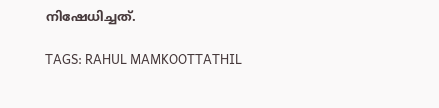നിഷേധിച്ചത്.

TAGS: RAHUL MAMKOOTTATHIL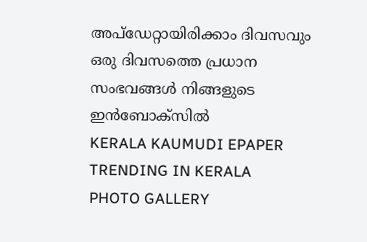അപ്ഡേറ്റായിരിക്കാം ദിവസവും
ഒരു ദിവസത്തെ പ്രധാന സംഭവങ്ങൾ നിങ്ങളുടെ ഇൻബോക്സിൽ
KERALA KAUMUDI EPAPER
TRENDING IN KERALA
PHOTO GALLERY